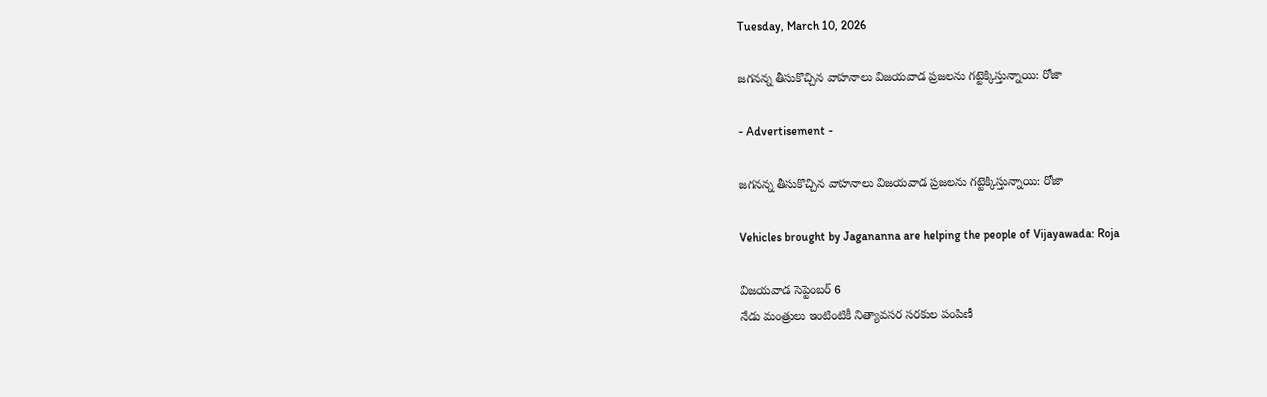Tuesday, March 10, 2026

జగనన్న తీసుకొచ్చిన వాహనాలు విజయవాడ ప్రజలను గట్టెక్కిస్తున్నాయి: రోజా

- Advertisement -

జగనన్న తీసుకొచ్చిన వాహనాలు విజయవాడ ప్రజలను గట్టెక్కిస్తున్నాయి: రోజా

Vehicles brought by Jagananna are helping the people of Vijayawada: Roja

విజయవాడ సెప్టెంబర్ 6
నేడు మంత్రులు ఇంటింటికీ నిత్యావసర సరకుల పంపిణీ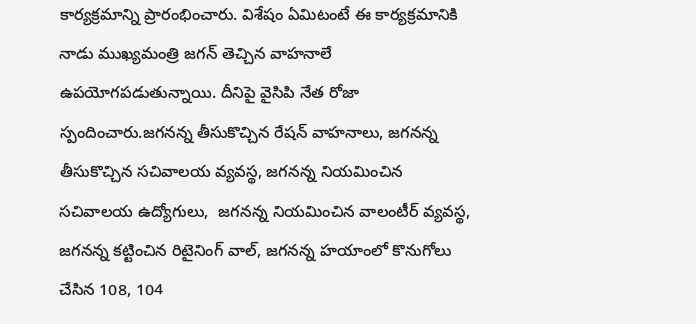కార్యక్రమాన్ని ప్రారంభించారు. విశేషం ఏమిటంటే ఈ కార్యక్రమానికి నాడు ముఖ్యమంత్రి జగన్ తెచ్చిన వాహనాలే ఉపయోగపడుతున్నాయి. దీనిపై వైసిపి నేత రోజా స్పందించారు.జగనన్న తీసుకొచ్చిన రేషన్ వాహనాలు, జగనన్న తీసుకొచ్చిన సచివాలయ వ్యవస్థ, జగనన్న నియమించిన సచివాలయ ఉద్యోగులు,  జగనన్న నియమించిన వాలంటీర్ వ్యవస్థ,  జగనన్న కట్టించిన రిటైనింగ్ వాల్, జగనన్న హయాంలో కొనుగోలు చేసిన 108, 104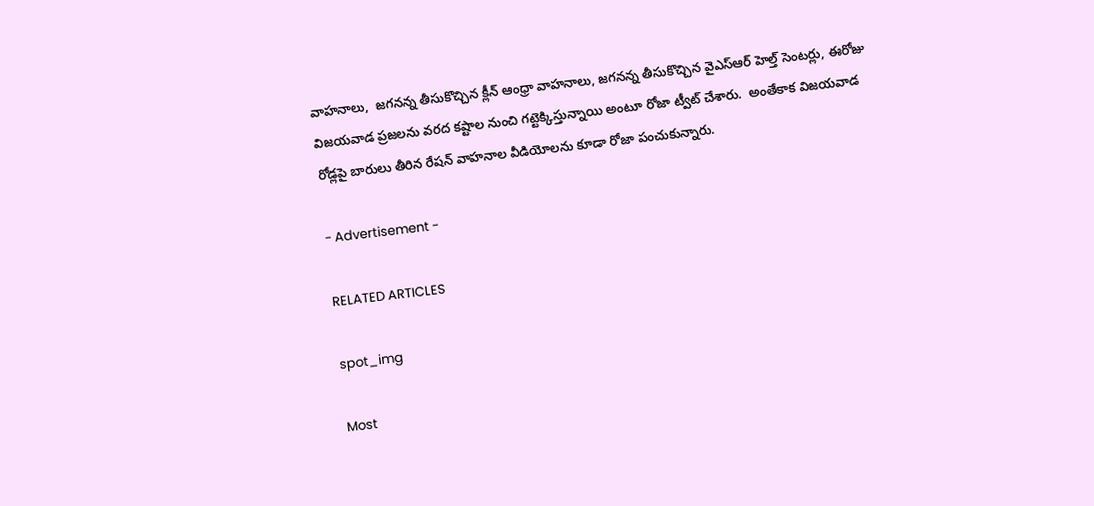వాహనాలు,  జగనన్న తీసుకొచ్చిన క్లీన్ ఆంధ్రా వాహనాలు, జగనన్న తీసుకొచ్చిన వైఎస్ఆర్ హెల్త్ సెంటర్లు, ఈరోజు విజయవాడ ప్రజలను వరద కష్టాల నుంచి గట్టెక్కిస్తున్నాయి అంటూ రోజా ట్వీట్ చేశారు.  అంతేకాక విజయవాడ రోడ్లపై బారులు తీరిన రేషన్ వాహనాల వీడియోలను కూడా రోజా పంచుకున్నారు.

- Advertisement -

RELATED ARTICLES

spot_img

Most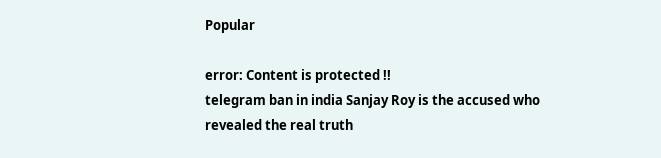Popular

error: Content is protected !!
telegram ban in india Sanjay Roy is the accused who revealed the real truth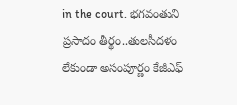in the court. భగవంతుని ప్రసాదం తీర్థం..తులసీదళం లేకుండా అసంపూర్ణం కేజీఎఫ్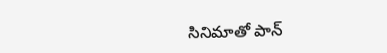సినిమాతో పాన్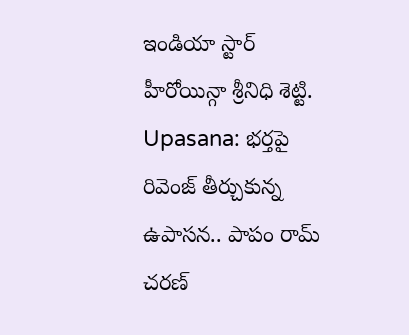ఇండియా స్టార్ హీరోయిన్గా శ్రీనిధి శెట్టి. Upasana: భర్తపై రివెంజ్ తీర్చుకున్న ఉపాసన.. పాపం రామ్ చరణ్